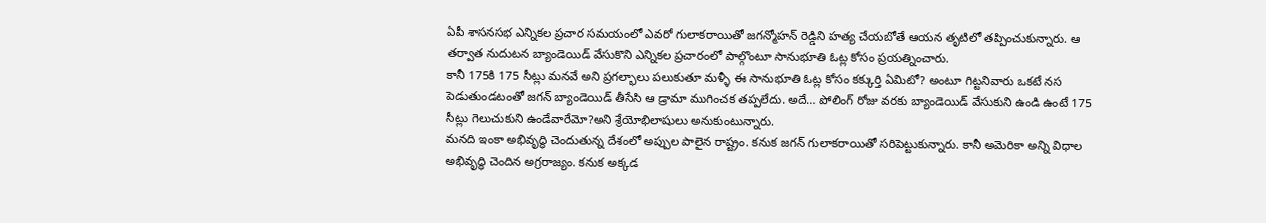ఏపీ శాసనసభ ఎన్నికల ప్రచార సమయంలో ఎవరో గులాకరాయితో జగన్మోహన్ రెడ్డిని హత్య చేయబోతే ఆయన తృటిలో తప్పించుకున్నారు. ఆ తర్వాత నుదుటన బ్యాండెయిడ్ వేసుకొని ఎన్నికల ప్రచారంలో పాల్గొంటూ సానుభూతి ఓట్ల కోసం ప్రయత్నించారు.
కానీ 175కి 175 సీట్లు మనవే అని ప్రగల్భాలు పలుకుతూ మళ్ళీ ఈ సానుభూతి ఓట్ల కోసం కక్కుర్తి ఏమిటో? అంటూ గిట్టనివారు ఒకటే నస పెడుతుండటంతో జగన్ బ్యాండెయిడ్ తీసేసి ఆ డ్రామా ముగించక తప్పలేదు. అదే… పోలింగ్ రోజు వరకు బ్యాండెయిడ్ వేసుకుని ఉండి ఉంటే 175 సీట్లు గెలుచుకుని ఉండేవారేమో?అని శ్రేయోభిలాషులు అనుకుంటున్నారు.
మనది ఇంకా అభివృద్ధి చెందుతున్న దేశంలో అప్పుల పాలైన రాష్ట్రం. కనుక జగన్ గులాకరాయితో సరిపెట్టుకున్నారు. కానీ అమెరికా అన్ని విధాల అభివృద్ధి చెందిన అగ్రరాజ్యం. కనుక అక్కడ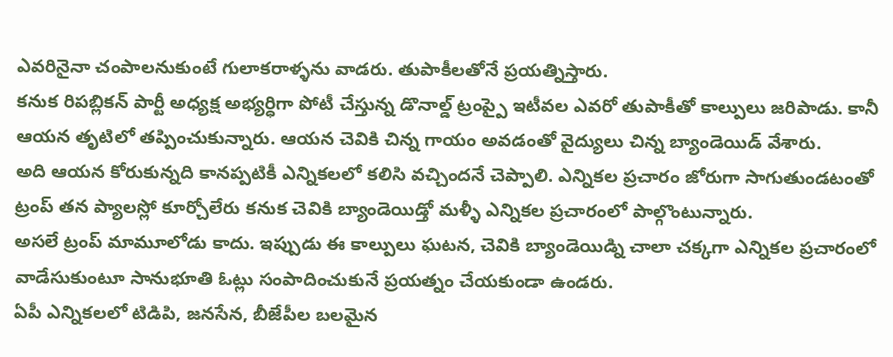ఎవరినైనా చంపాలనుకుంటే గులాకరాళ్ళను వాడరు. తుపాకీలతోనే ప్రయత్నిస్తారు.
కనుక రిపబ్లికన్ పార్టీ అధ్యక్ష అభ్యర్ధిగా పోటీ చేస్తున్న డొనాల్డ్ ట్రంప్పై ఇటీవల ఎవరో తుపాకీతో కాల్పులు జరిపాడు. కానీ ఆయన తృటిలో తప్పించుకున్నారు. ఆయన చెవికి చిన్న గాయం అవడంతో వైద్యులు చిన్న బ్యాండెయిడ్ వేశారు.
అది ఆయన కోరుకున్నది కానప్పటికీ ఎన్నికలలో కలిసి వచ్చిందనే చెప్పాలి. ఎన్నికల ప్రచారం జోరుగా సాగుతుండటంతో ట్రంప్ తన ప్యాలస్లో కూర్చోలేరు కనుక చెవికి బ్యాండెయిడ్తో మళ్ళీ ఎన్నికల ప్రచారంలో పాల్గొంటున్నారు.
అసలే ట్రంప్ మామూలోడు కాదు. ఇప్పుడు ఈ కాల్పులు ఘటన, చెవికి బ్యాండెయిడ్ని చాలా చక్కగా ఎన్నికల ప్రచారంలో వాడేసుకుంటూ సానుభూతి ఓట్లు సంపాదించుకునే ప్రయత్నం చేయకుండా ఉండరు.
ఏపీ ఎన్నికలలో టిడిపి, జనసేన, బీజేపీల బలమైన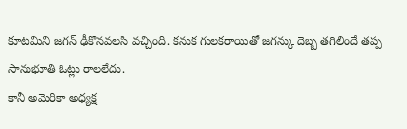కూటమిని జగన్ ఢీకొనవలసి వచ్చింది. కనుక గులకరాయితో జగన్కు దెబ్బ తగిలిందే తప్ప సానుభూతి ఓట్లు రాలలేదు.
కానీ అమెరికా అధ్యక్ష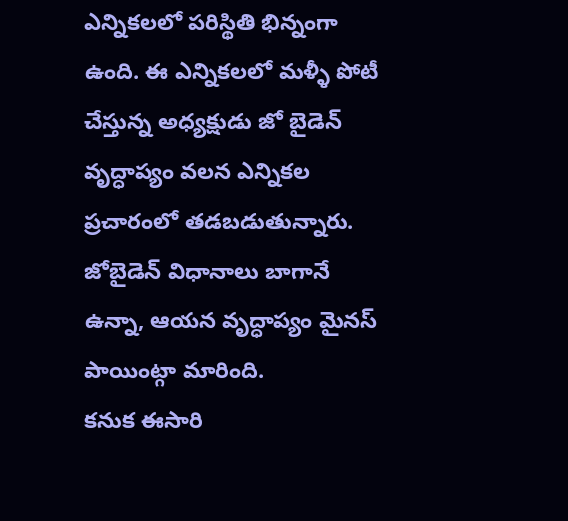ఎన్నికలలో పరిస్థితి భిన్నంగా ఉంది. ఈ ఎన్నికలలో మళ్ళీ పోటీ చేస్తున్న అధ్యక్షుడు జో బైడెన్ వృద్ధాప్యం వలన ఎన్నికల ప్రచారంలో తడబడుతున్నారు. జోబైడెన్ విధానాలు బాగానే ఉన్నా, ఆయన వృద్ధాప్యం మైనస్ పాయింట్గా మారింది.
కనుక ఈసారి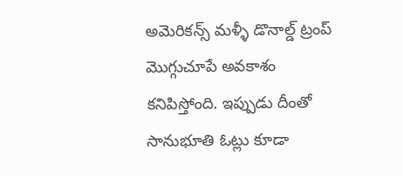అమెరికన్స్ మళ్ళీ డొనాల్డ్ ట్రంప్ మొగ్గుచూపే అవకాశం కనిపిస్తోంది. ఇప్పుడు దీంతో సానుభూతి ఓట్లు కూడా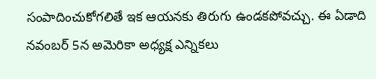సంపాదించుకోగలితే ఇక ఆయనకు తిరుగు ఉండకపోవచ్చు. ఈ ఏడాది నవంబర్ 5న అమెరికా అధ్యక్ష ఎన్నికలు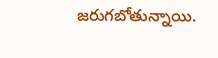జరుగబోతున్నాయి.